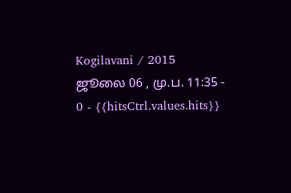Kogilavani / 2015 ஜூலை 06 , மு.ப. 11:35 - 0 - {{hitsCtrl.values.hits}}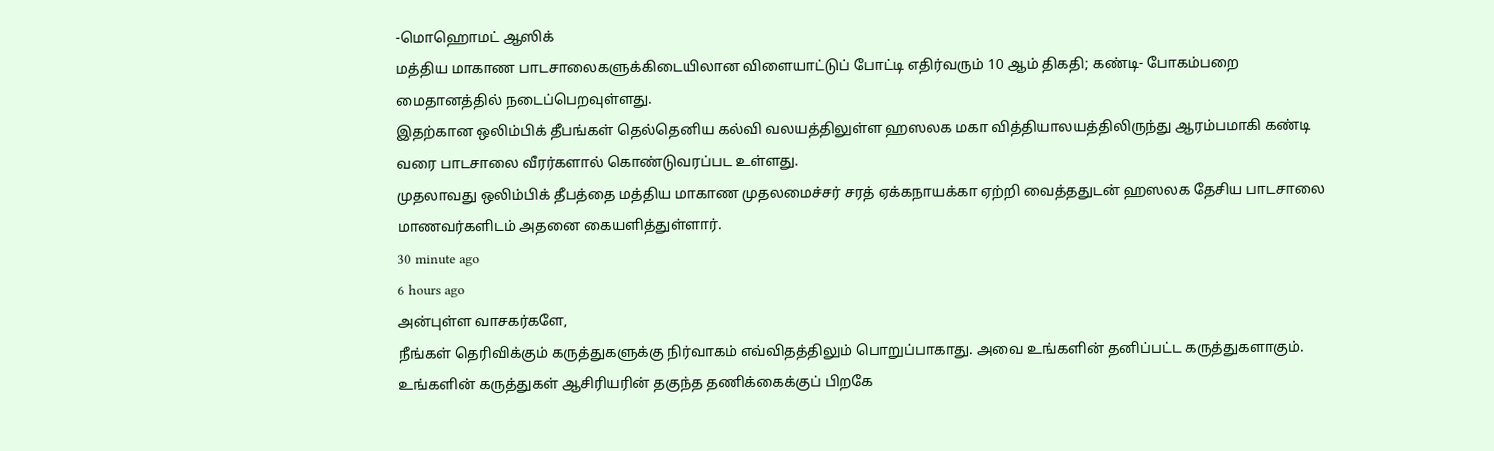-மொஹொமட் ஆஸிக்
மத்திய மாகாண பாடசாலைகளுக்கிடையிலான விளையாட்டுப் போட்டி எதிர்வரும் 10 ஆம் திகதி; கண்டி- போகம்பறை மைதானத்தில் நடைப்பெறவுள்ளது.
இதற்கான ஒலிம்பிக் தீபங்கள் தெல்தெனிய கல்வி வலயத்திலுள்ள ஹஸலக மகா வித்தியாலயத்திலிருந்து ஆரம்பமாகி கண்டி வரை பாடசாலை வீரர்களால் கொண்டுவரப்பட உள்ளது.
முதலாவது ஒலிம்பிக் தீபத்தை மத்திய மாகாண முதலமைச்சர் சரத் ஏக்கநாயக்கா ஏற்றி வைத்ததுடன் ஹஸலக தேசிய பாடசாலை மாணவர்களிடம் அதனை கையளித்துள்ளார்.
30 minute ago
6 hours ago
அன்புள்ள வாசகர்களே,
நீங்கள் தெரிவிக்கும் கருத்துகளுக்கு நிர்வாகம் எவ்விதத்திலும் பொறுப்பாகாது. அவை உங்களின் தனிப்பட்ட கருத்துகளாகும். உங்களின் கருத்துகள் ஆசிரியரின் தகுந்த தணிக்கைக்குப் பிறகே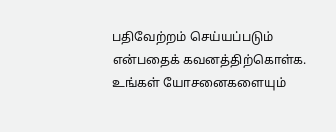பதிவேற்றம் செய்யப்படும் என்பதைக் கவனத்திற்கொள்க. உங்கள் யோசனைகளையும்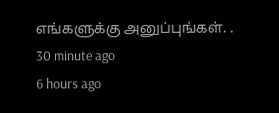எங்களுக்கு அனுப்புங்கள். .
30 minute ago
6 hours ago